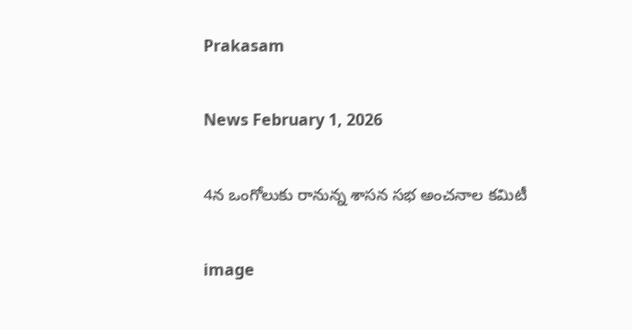Prakasam

News February 1, 2026

4న ఒంగోలుకు రానున్న శాసన సభ అంచనాల కమిటీ

image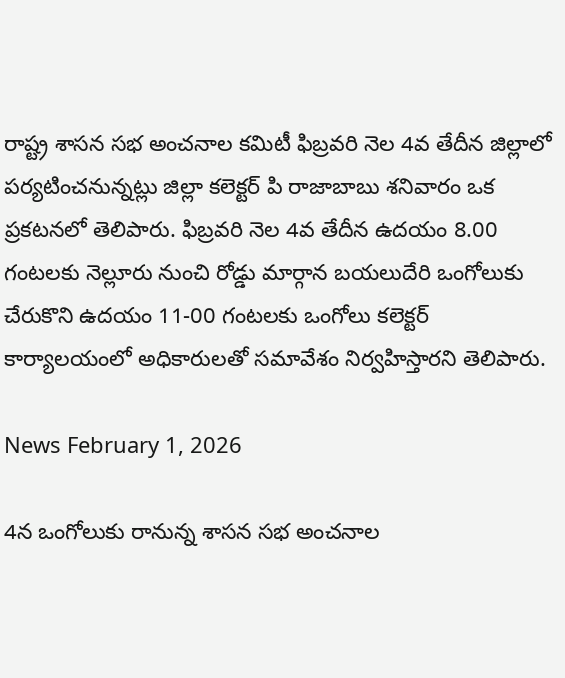రాష్ట్ర శాసన సభ అంచనాల కమిటీ ఫిబ్రవరి నెల 4వ తేదీన జిల్లాలో పర్యటించనున్నట్లు జిల్లా కలెక్టర్ పి రాజాబాబు శనివారం ఒక ప్రకటనలో తెలిపారు. ఫిబ్రవరి నెల 4వ తేదీన ఉదయం 8.00 గంటలకు నెల్లూరు నుంచి రోడ్డు మార్గాన బయలుదేరి ఒంగోలుకు చేరుకొని ఉదయం 11-00 గంటలకు ఒంగోలు కలెక్టర్ కార్యాలయంలో అధికారులతో సమావేశం నిర్వహిస్తారని తెలిపారు.

News February 1, 2026

4న ఒంగోలుకు రానున్న శాసన సభ అంచనాల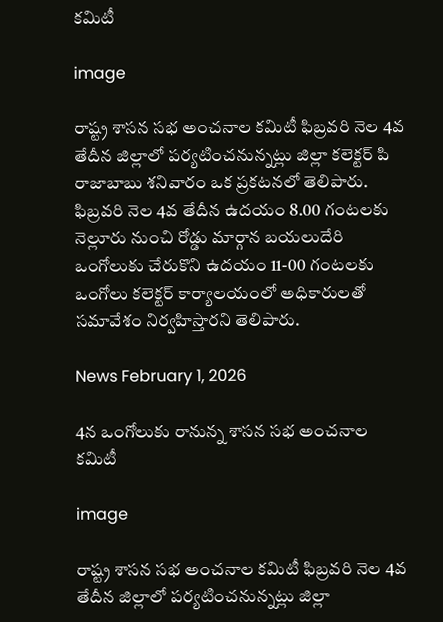కమిటీ

image

రాష్ట్ర శాసన సభ అంచనాల కమిటీ ఫిబ్రవరి నెల 4వ తేదీన జిల్లాలో పర్యటించనున్నట్లు జిల్లా కలెక్టర్ పి రాజాబాబు శనివారం ఒక ప్రకటనలో తెలిపారు. ఫిబ్రవరి నెల 4వ తేదీన ఉదయం 8.00 గంటలకు నెల్లూరు నుంచి రోడ్డు మార్గాన బయలుదేరి ఒంగోలుకు చేరుకొని ఉదయం 11-00 గంటలకు ఒంగోలు కలెక్టర్ కార్యాలయంలో అధికారులతో సమావేశం నిర్వహిస్తారని తెలిపారు.

News February 1, 2026

4న ఒంగోలుకు రానున్న శాసన సభ అంచనాల కమిటీ

image

రాష్ట్ర శాసన సభ అంచనాల కమిటీ ఫిబ్రవరి నెల 4వ తేదీన జిల్లాలో పర్యటించనున్నట్లు జిల్లా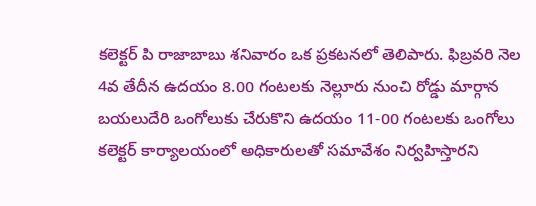కలెక్టర్ పి రాజాబాబు శనివారం ఒక ప్రకటనలో తెలిపారు. ఫిబ్రవరి నెల 4వ తేదీన ఉదయం 8.00 గంటలకు నెల్లూరు నుంచి రోడ్డు మార్గాన బయలుదేరి ఒంగోలుకు చేరుకొని ఉదయం 11-00 గంటలకు ఒంగోలు కలెక్టర్ కార్యాలయంలో అధికారులతో సమావేశం నిర్వహిస్తారని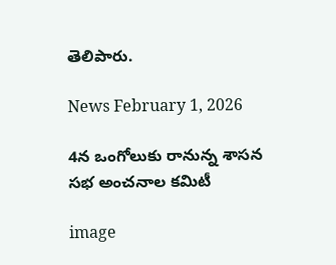తెలిపారు.

News February 1, 2026

4న ఒంగోలుకు రానున్న శాసన సభ అంచనాల కమిటీ

image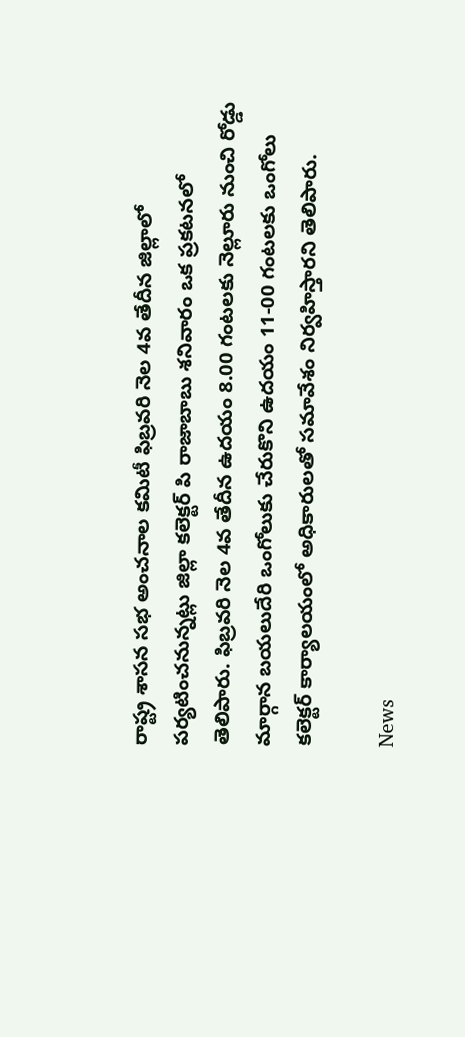రాష్ట్ర శాసన సభ అంచనాల కమిటీ ఫిబ్రవరి నెల 4వ తేదీన జిల్లాలో పర్యటించనున్నట్లు జిల్లా కలెక్టర్ పి రాజాబాబు శనివారం ఒక ప్రకటనలో తెలిపారు. ఫిబ్రవరి నెల 4వ తేదీన ఉదయం 8.00 గంటలకు నెల్లూరు నుంచి రోడ్డు మార్గాన బయలుదేరి ఒంగోలుకు చేరుకొని ఉదయం 11-00 గంటలకు ఒంగోలు కలెక్టర్ కార్యాలయంలో అధికారులతో సమావేశం నిర్వహిస్తారని తెలిపారు.

News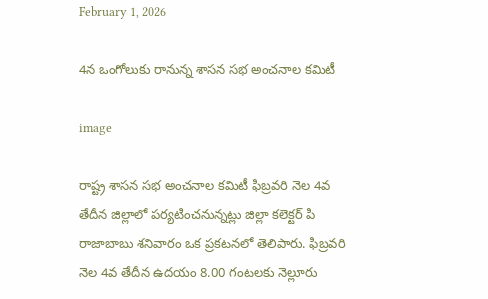February 1, 2026

4న ఒంగోలుకు రానున్న శాసన సభ అంచనాల కమిటీ

image

రాష్ట్ర శాసన సభ అంచనాల కమిటీ ఫిబ్రవరి నెల 4వ తేదీన జిల్లాలో పర్యటించనున్నట్లు జిల్లా కలెక్టర్ పి రాజాబాబు శనివారం ఒక ప్రకటనలో తెలిపారు. ఫిబ్రవరి నెల 4వ తేదీన ఉదయం 8.00 గంటలకు నెల్లూరు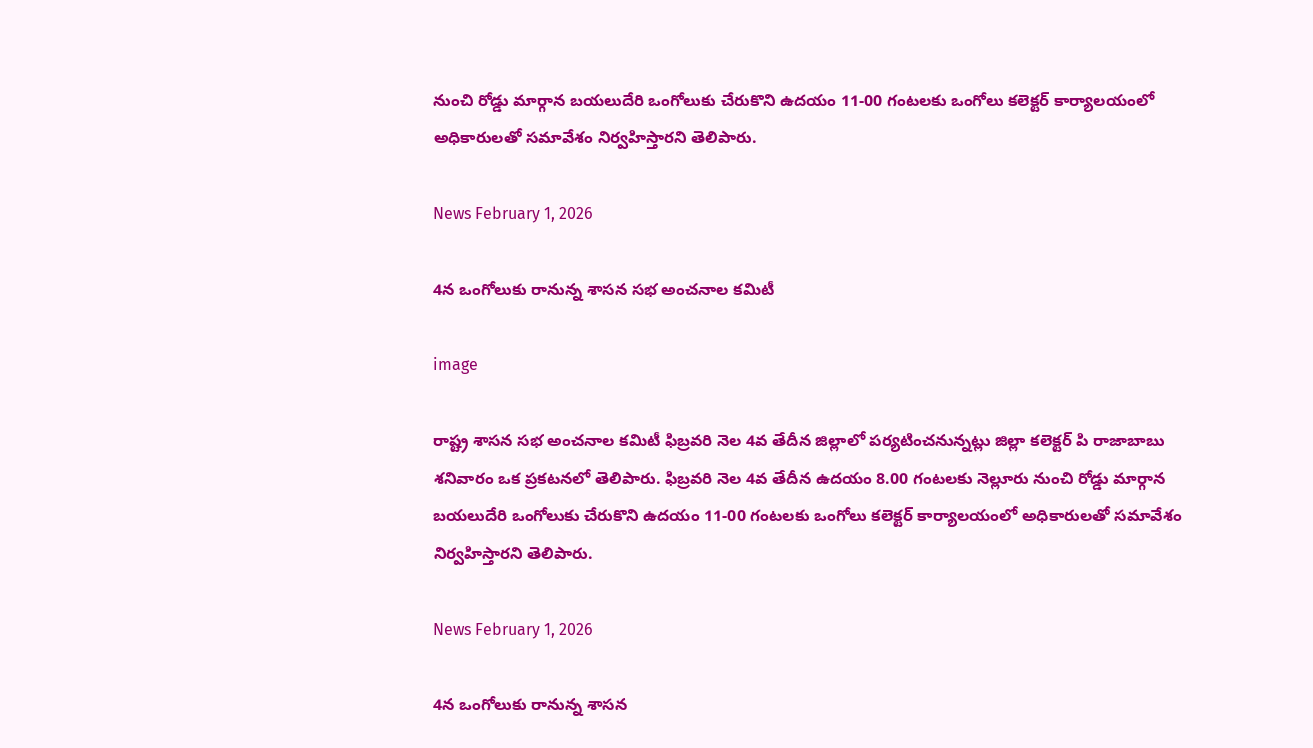నుంచి రోడ్డు మార్గాన బయలుదేరి ఒంగోలుకు చేరుకొని ఉదయం 11-00 గంటలకు ఒంగోలు కలెక్టర్ కార్యాలయంలో అధికారులతో సమావేశం నిర్వహిస్తారని తెలిపారు.

News February 1, 2026

4న ఒంగోలుకు రానున్న శాసన సభ అంచనాల కమిటీ

image

రాష్ట్ర శాసన సభ అంచనాల కమిటీ ఫిబ్రవరి నెల 4వ తేదీన జిల్లాలో పర్యటించనున్నట్లు జిల్లా కలెక్టర్ పి రాజాబాబు శనివారం ఒక ప్రకటనలో తెలిపారు. ఫిబ్రవరి నెల 4వ తేదీన ఉదయం 8.00 గంటలకు నెల్లూరు నుంచి రోడ్డు మార్గాన బయలుదేరి ఒంగోలుకు చేరుకొని ఉదయం 11-00 గంటలకు ఒంగోలు కలెక్టర్ కార్యాలయంలో అధికారులతో సమావేశం నిర్వహిస్తారని తెలిపారు.

News February 1, 2026

4న ఒంగోలుకు రానున్న శాసన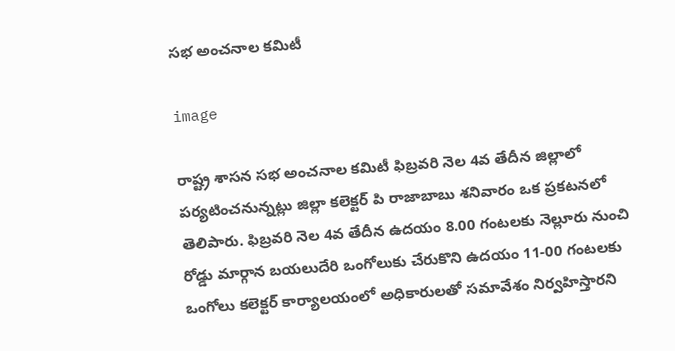సభ అంచనాల కమిటీ

image

రాష్ట్ర శాసన సభ అంచనాల కమిటీ ఫిబ్రవరి నెల 4వ తేదీన జిల్లాలో పర్యటించనున్నట్లు జిల్లా కలెక్టర్ పి రాజాబాబు శనివారం ఒక ప్రకటనలో తెలిపారు. ఫిబ్రవరి నెల 4వ తేదీన ఉదయం 8.00 గంటలకు నెల్లూరు నుంచి రోడ్డు మార్గాన బయలుదేరి ఒంగోలుకు చేరుకొని ఉదయం 11-00 గంటలకు ఒంగోలు కలెక్టర్ కార్యాలయంలో అధికారులతో సమావేశం నిర్వహిస్తారని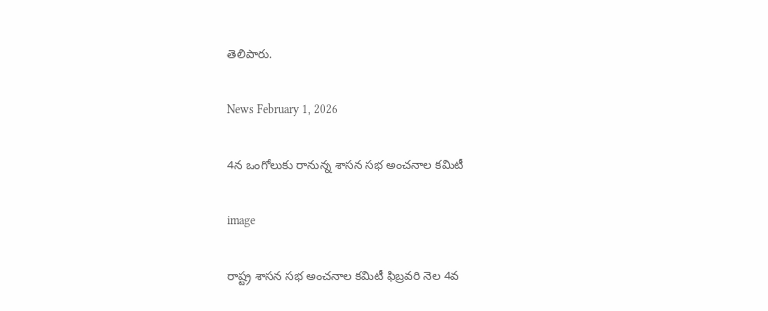తెలిపారు.

News February 1, 2026

4న ఒంగోలుకు రానున్న శాసన సభ అంచనాల కమిటీ

image

రాష్ట్ర శాసన సభ అంచనాల కమిటీ ఫిబ్రవరి నెల 4వ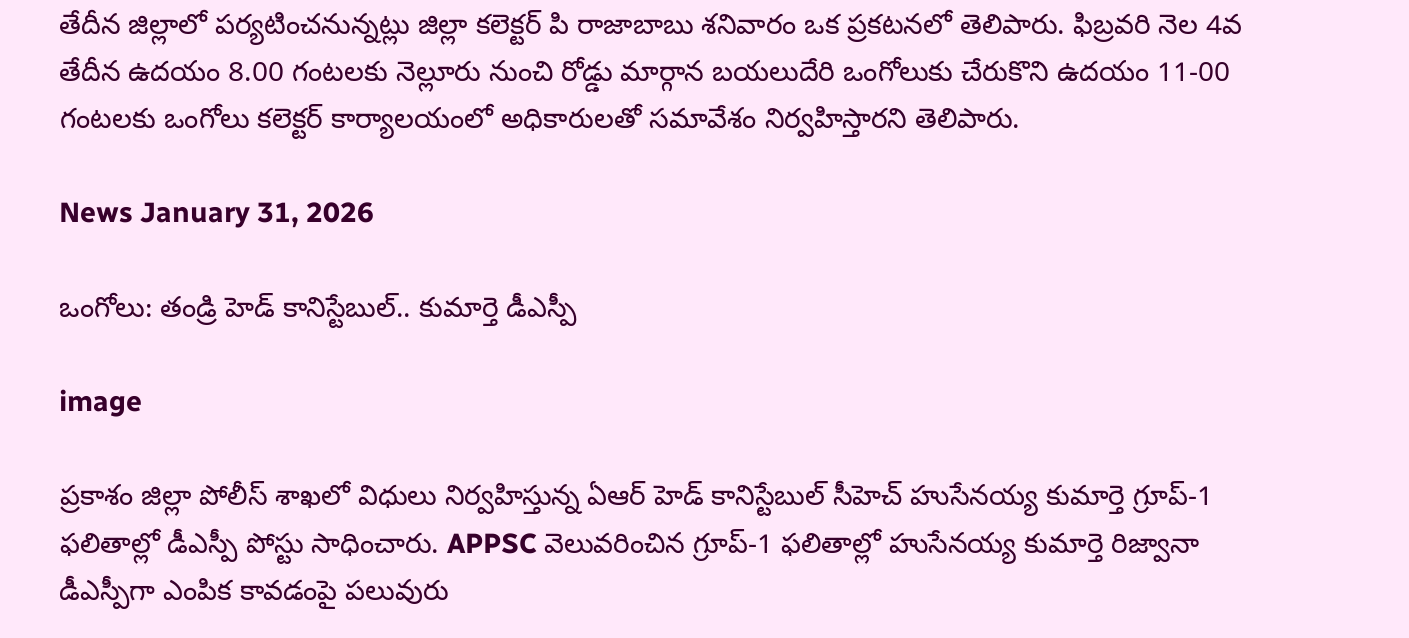తేదీన జిల్లాలో పర్యటించనున్నట్లు జిల్లా కలెక్టర్ పి రాజాబాబు శనివారం ఒక ప్రకటనలో తెలిపారు. ఫిబ్రవరి నెల 4వ తేదీన ఉదయం 8.00 గంటలకు నెల్లూరు నుంచి రోడ్డు మార్గాన బయలుదేరి ఒంగోలుకు చేరుకొని ఉదయం 11-00 గంటలకు ఒంగోలు కలెక్టర్ కార్యాలయంలో అధికారులతో సమావేశం నిర్వహిస్తారని తెలిపారు.

News January 31, 2026

ఒంగోలు: తండ్రి హెడ్ కానిస్టేబుల్.. కుమార్తె డీఎస్పీ

image

ప్రకాశం జిల్లా పోలీస్ శాఖలో విధులు నిర్వహిస్తున్న ఏఆర్ హెడ్ కానిస్టేబుల్ సీహెచ్ హుసేనయ్య కుమార్తె గ్రూప్-1 ఫలితాల్లో డీఎస్పీ పోస్టు సాధించారు. APPSC వెలువరించిన గ్రూప్-1 ఫలితాల్లో హుసేనయ్య కుమార్తె రిజ్వానా డీఎస్పీగా ఎంపిక కావడంపై పలువురు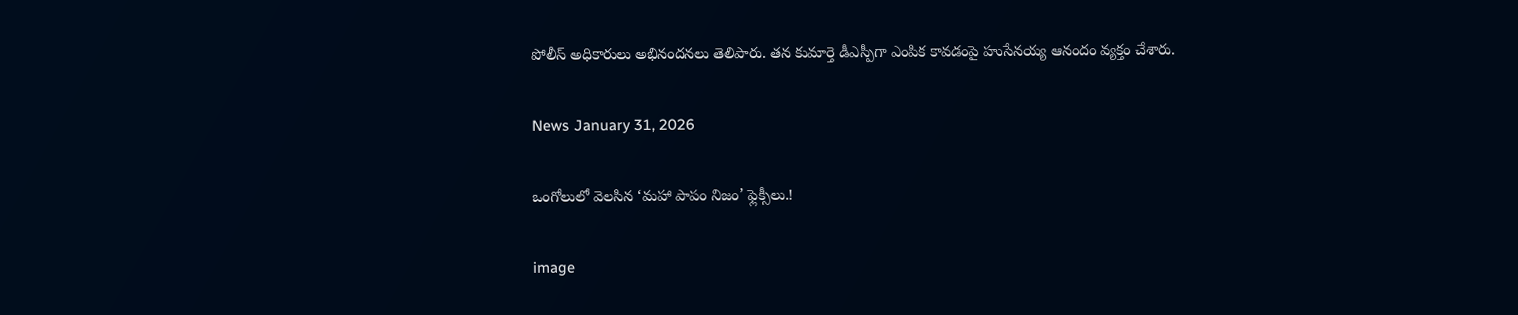పోలీస్ అధికారులు అభినందనలు తెలిపారు. తన కుమార్తె డీఎస్పీగా ఎంపిక కావడంపై హుసేనయ్య ఆనందం వ్యక్తం చేశారు.

News January 31, 2026

ఒంగోలులో వెలసిన ‘మహా పాపం నిజం’ ఫ్లెక్సీలు.!

image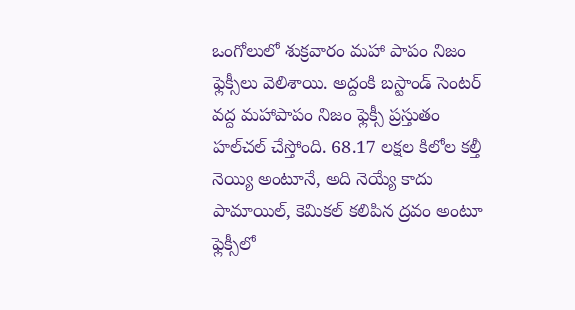ఒంగోలులో శుక్రవారం మహా పాపం నిజం ఫ్లెక్సీలు వెలిశాయి. అద్దంకి బస్టాండ్ సెంటర్ వద్ద మహాపాపం నిజం ఫ్లెక్సీ ప్రస్తుతం హల్‌చల్ చేస్తోంది. 68.17 లక్షల కిలోల కల్తీ నెయ్యి అంటూనే, అది నెయ్యే కాదు పామాయిల్, కెమికల్ కలిపిన ద్రవం అంటూ ఫ్లెక్సీలో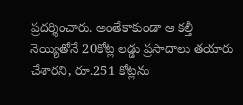ప్రదర్శించారు. అంతేకాకుండా ఆ కల్తీ నెయ్యితోనే 20కోట్ల లడ్డు ప్రసాదాలు తయారు చేశారని, రూ.251 కోట్లను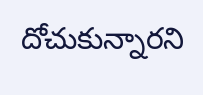దోచుకున్నారని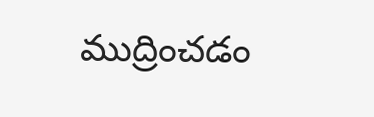ముద్రించడం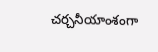చర్చనీయాంశంగా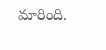మారింది.